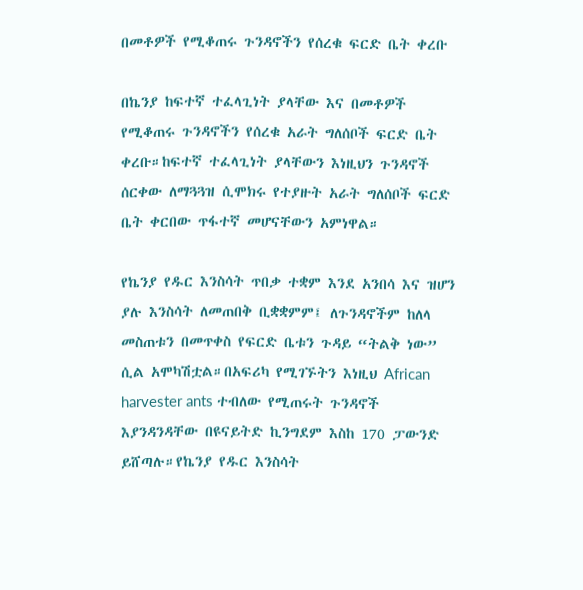በመቶዎች የሚቆጠሩ ጉንዳኖችን የሰረቁ ፍርድ ቤት ቀረቡ

በኬንያ ከፍተኛ ተፈላጊነት ያላቸው እና በመቶዎች የሚቆጠሩ ጉንዳኖችን የሰረቁ አራት ግለሰቦች ፍርድ ቤት ቀረቡ።ከፍተኛ ተፈላጊነት ያላቸውን እነዚህን ጉንዳኖች ሰርቀው ለማጓጓዝ ሲሞክሩ የተያዙት አራት ግለሰቦች ፍርድ ቤት ቀርበው ጥፋተኛ መሆናቸውን አምነዋል።

የኬንያ የዱር እንስሳት ጥበቃ ተቋም እንደ አንበሳ እና ዝሆን ያሉ እንስሳት ለመጠበቅ ቢቋቋምም፤ ለጉንዳኖችም ከለላ መስጠቱን በመጥቀስ የፍርድ ቤቱን ጉዳይ “ትልቅ ነው” ሲል አሞካሽቷል።በአፍሪካ የሚገኙትን እነዚህ African harvester ants ተብለው የሚጠሩት ጉንዳኖች እያንዳንዳቸው በዩናይትድ ኪንግደም እስከ 170 ፓውንድ ይሸጣሉ።የኬንያ የዱር እንስሳት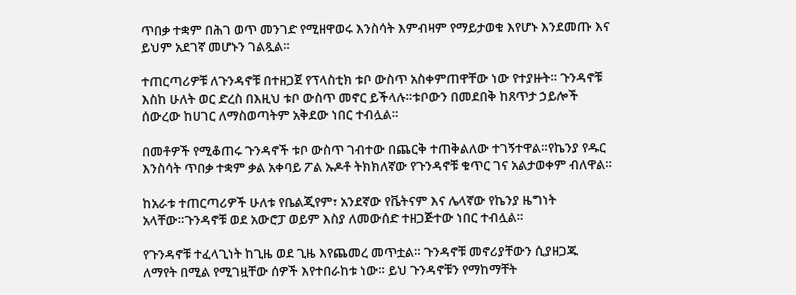ጥበቃ ተቋም በሕገ ወጥ መንገድ የሚዘዋወሩ እንስሳት እምብዛም የማይታወቁ እየሆኑ እንደመጡ እና ይህም አደገኛ መሆኑን ገልጿል።

ተጠርጣሪዎቹ ለጉንዳኖቹ በተዘጋጀ የፕላስቲክ ቱቦ ውስጥ አስቀምጠዋቸው ነው የተያዙት። ጉንዳኖቹ እስከ ሁለት ወር ድረስ በእዚህ ቱቦ ውስጥ መኖር ይችላሉ።ቱቦውን በመደበቅ ከጸጥታ ኃይሎች ሰውረው ከሀገር ለማስወጣትም አቅደው ነበር ተብሏል።

በመቶዎች የሚቆጠሩ ጉንዳኖች ቱቦ ውስጥ ገብተው በጨርቅ ተጠቅልለው ተገኝተዋል።የኬንያ የዱር እንስሳት ጥበቃ ተቋም ቃል አቀባይ ፖል ኡዶቶ ትክክለኛው የጉንዳኖቹ ቁጥር ገና አልታወቀም ብለዋል።

ከአራቱ ተጠርጣሪዎች ሁለቱ የቤልጂየም፣ አንደኛው የቬትናም እና ሌላኛው የኬንያ ዜግነት አላቸው።ጉንዳኖቹ ወደ አውሮፓ ወይም እስያ ለመውሰድ ተዘጋጅተው ነበር ተብሏል።

የጉንዳኖቹ ተፈላጊነት ከጊዜ ወደ ጊዜ እየጨመረ መጥቷል። ጉንዳኖቹ መኖሪያቸውን ሲያዘጋጁ ለማየት በሚል የሚገዟቸው ሰዎች እየተበራከቱ ነው። ይህ ጉንዳኖቹን የማከማቸት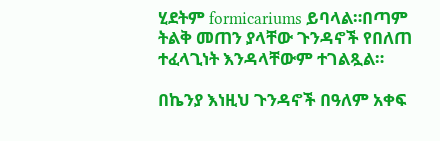ሂደትም formicariums ይባላል።በጣም ትልቅ መጠን ያላቸው ጉንዳኖች የበለጠ ተፈላጊነት እንዳላቸውም ተገልጿል።

በኬንያ እነዚህ ጉንዳኖች በዓለም አቀፍ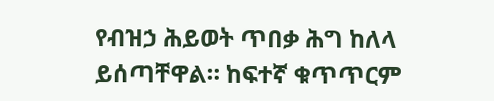የብዝኃ ሕይወት ጥበቃ ሕግ ከለላ ይሰጣቸዋል። ከፍተኛ ቁጥጥርም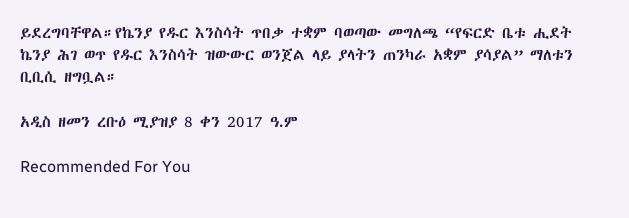ይደረግባቸዋል።የኬንያ የዱር እንስሳት ጥበቃ ተቋም ባወጣው መግለጫ “የፍርድ ቤቱ ሒደት ኬንያ ሕገ ወጥ የዱር እንስሳት ዝውውር ወንጀል ላይ ያላትን ጠንካራ አቋም ያሳያል” ማለቱን ቢቢሲ ዘግቧል።

አዲስ ዘመን ረቡዕ ሚያዝያ 8 ቀን 2017 ዓ.ም

Recommended For You